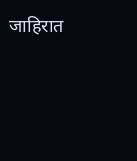जाहिरात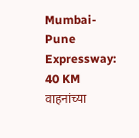Mumbai-Pune Expressway: 40 KM वाहनांच्या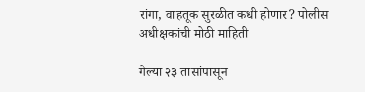रांगा, वाहतूक सुरळीत कधी होणार? पोलीस अधीक्षकांची मोठी माहिती

गेल्या २३ तासांपासून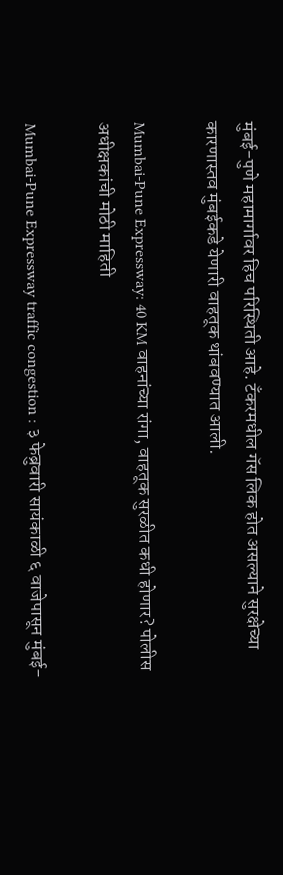मुंबई-पुणे महामार्गावर हिच परिस्थिती आहे. टँकरमधील गॅस लिक होत असल्याने सुरक्षेच्या कारणास्तव मुंबईकडे येणारी वाहतूक थांबवण्यात आली.

Mumbai-Pune Expressway: 40 KM वाहनांच्या रांगा, वाहतूक सुरळीत कधी होणार? पोलीस अधीक्षकांची मोठी माहिती

Mumbai-Pune Expressway traffic congestion : ३ फेब्रुवारी सायंकाळी ६ वाजेपासून मुंबई-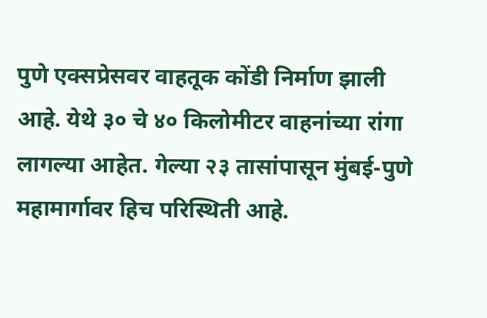पुणे एक्सप्रेसवर वाहतूक कोंडी निर्माण झाली आहे. येथे ३० चे ४० किलोमीटर वाहनांच्या रांगा लागल्या आहेत. गेल्या २३ तासांपासून मुंबई-पुणे महामार्गावर हिच परिस्थिती आहे.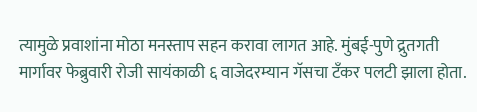त्यामुळे प्रवाशांना मोठा मनस्ताप सहन करावा लागत आहे. मुंबई-पुणे द्रुतगती मार्गावर फेब्रुवारी रोजी सायंकाळी ६ वाजेदरम्यान गॅसचा टँकर पलटी झाला होता.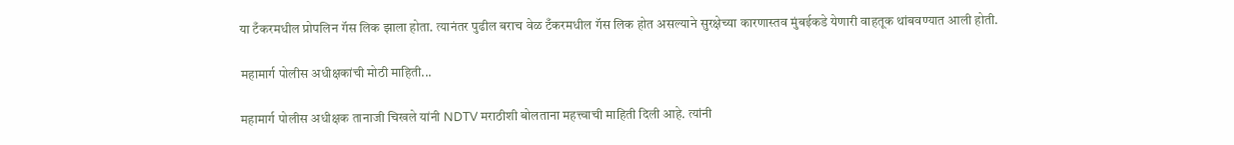या टँकरमधील प्रोपलिन गॅस लिक झाला होता. त्यानंतर पुढील बराच वेळ टँकरमधील गॅस लिक होत असल्याने सुरक्षेच्या कारणास्तव मुंबईकडे येणारी वाहतूक थांबवण्यात आली होती.

महामार्ग पोलीस अधीक्षकांची मोठी माहिती...

महामार्ग पोलीस अधीक्षक तानाजी चिखले यांनी NDTV मराठीशी बोलताना महत्त्वाची माहिती दिली आहे. त्यांनी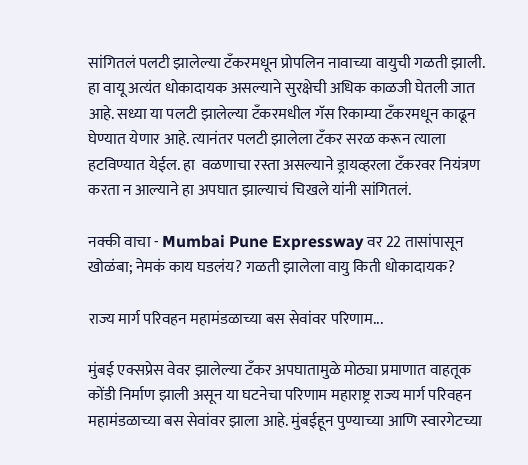सांगितलं पलटी झालेल्या टँकरमधून प्रोपलिन नावाच्या वायुची गळती झाली. हा वायू अत्यंत धोकादायक असल्याने सुरक्षेची अधिक काळजी घेतली जात आहे. सध्या या पलटी झालेल्या टँकरमधील गॅस रिकाम्या टँकरमधून काढून घेण्यात येणार आहे. त्यानंतर पलटी झालेला टँकर सरळ करून त्याला हटविण्यात येईल. हा  वळणाचा रस्ता असल्याने ड्रायव्हरला टँकरवर नियंत्रण करता न आल्याने हा अपघात झाल्याचं चिखले यांनी सांगितलं.

नक्की वाचा - Mumbai Pune Expressway वर 22 तासांपासून खोळंबा; नेमकं काय घडलंय? गळती झालेला वायु किती धोकादायक?

राज्य मार्ग परिवहन महामंडळाच्या बस सेवांवर परिणाम...

मुंबई एक्सप्रेस वेवर झालेल्या टँकर अपघातामुळे मोठ्या प्रमाणात वाहतूक कोंडी निर्माण झाली असून या घटनेचा परिणाम महाराष्ट्र राज्य मार्ग परिवहन महामंडळाच्या बस सेवांवर झाला आहे. मुंबईहून पुण्याच्या आणि स्वारगेटच्या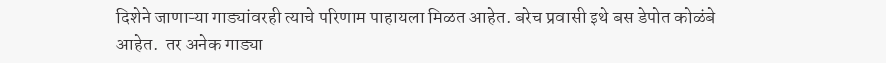दिशेने जाणाऱ्या गाड्यांवरही त्याचे परिणाम पाहायला मिळत आहेत. बरेच प्रवासी इथे बस डेपोत कोळंबे आहेत.  तर अनेक गाड्या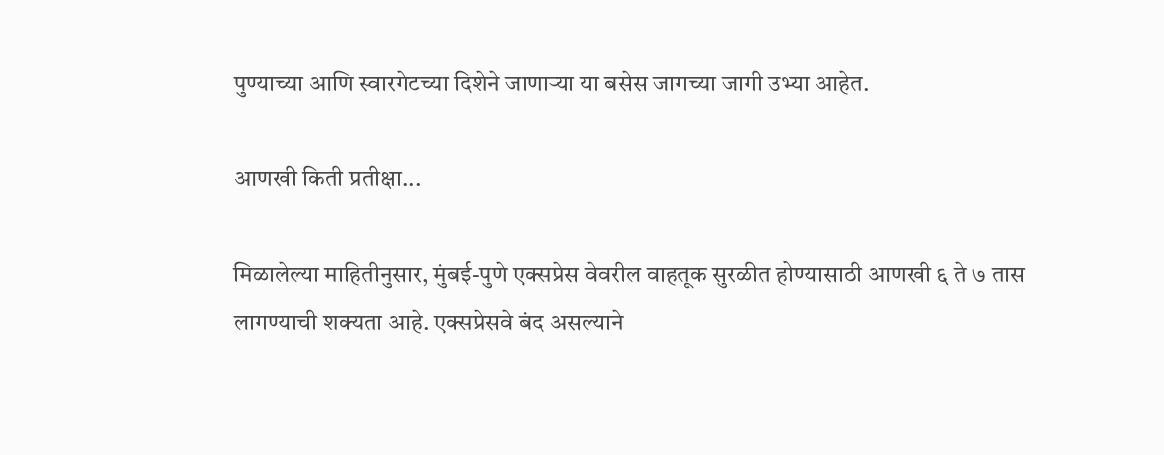पुण्याच्या आणि स्वारगेटच्या दिशेने जाणाऱ्या या बसेस जागच्या जागी उभ्या आहेत.

आणखी किती प्रतीक्षा...

मिळालेल्या माहितीनुसार, मुंबई-पुणे एक्सप्रेस वेवरील वाहतूक सुरळीत होण्यासाठी आणखी ६ ते ७ तास लागण्याची शक्यता आहे. एक्सप्रेसवे बंद असल्याने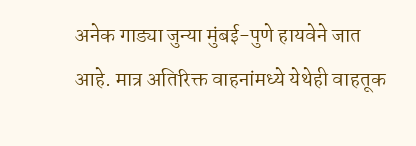अनेक गाड्या जुन्या मुंबई-पुणे हायवेने जात आहे. मात्र अतिरिक्त वाहनांमध्ये येथेही वाहतूक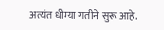अत्यंत धीम्या गतीने सुरू आहे.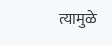त्यामुळे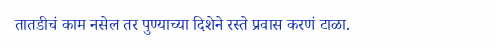तातडीचं काम नसेल तर पुण्याच्या दिशेने रस्ते प्रवास करणं टाळा.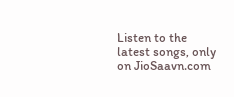Listen to the latest songs, only on JioSaavn.com